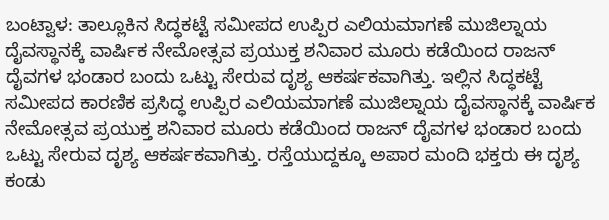ಬಂಟ್ವಾಳ: ತಾಲ್ಲೂಕಿನ ಸಿದ್ಧಕಟ್ಟೆ ಸಮೀಪದ ಉಪ್ಪಿರ ಎಲಿಯಮಾಗಣೆ ಮುಜಿಲ್ನಾಯ ದೈವಸ್ಥಾನಕ್ಕೆ ವಾರ್ಷಿಕ ನೇಮೋತ್ಸವ ಪ್ರಯುಕ್ತ ಶನಿವಾರ ಮೂರು ಕಡೆಯಿಂದ ರಾಜನ್ ದೈವಗಳ ಭಂಡಾರ ಬಂದು ಒಟ್ಟು ಸೇರುವ ದೃಶ್ಯ ಆಕರ್ಷಕವಾಗಿತ್ತು. ಇಲ್ಲಿನ ಸಿದ್ಧಕಟ್ಟೆ ಸಮೀಪದ ಕಾರಣಿಕ ಪ್ರಸಿದ್ಧ ಉಪ್ಪಿರ ಎಲಿಯಮಾಗಣೆ ಮುಜಿಲ್ನಾಯ ದೈವಸ್ಥಾನಕ್ಕೆ ವಾರ್ಷಿಕ ನೇಮೋತ್ಸವ ಪ್ರಯುಕ್ತ ಶನಿವಾರ ಮೂರು ಕಡೆಯಿಂದ ರಾಜನ್ ದೈವಗಳ ಭಂಡಾರ ಬಂದು ಒಟ್ಟು ಸೇರುವ ದೃಶ್ಯ ಆಕರ್ಷಕವಾಗಿತ್ತು. ರಸ್ತೆಯುದ್ದಕ್ಕೂ ಅಪಾರ ಮಂದಿ ಭಕ್ತರು ಈ ದೃಶ್ಯ ಕಂಡು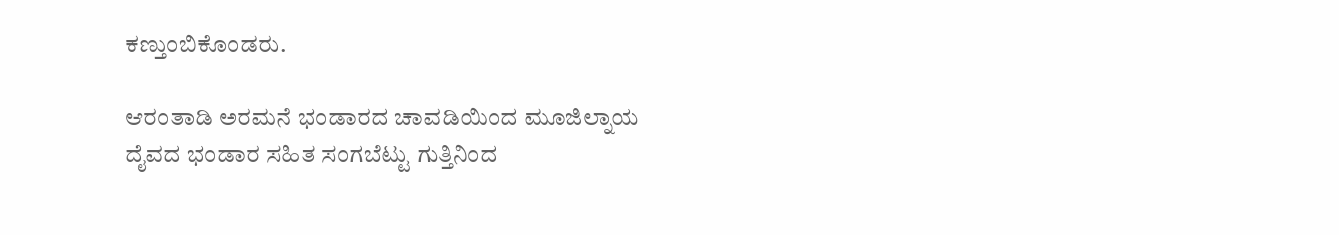ಕಣ್ತುಂಬಿಕೊಂಡರು.

ಆರಂತಾಡಿ ಅರಮನೆ ಭಂಡಾರದ ಚಾವಡಿಯಿಂದ ಮೂಜಿಲ್ನಾಯ ದೈವದ ಭಂಡಾರ ಸಹಿತ ಸಂಗಬೆಟ್ಟು ಗುತ್ತಿನಿಂದ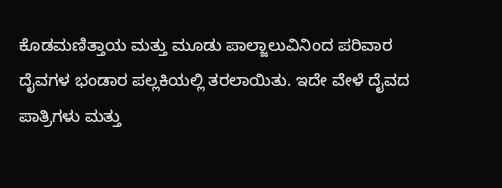ಕೊಡಮಣಿತ್ತಾಯ ಮತ್ತು ಮೂಡು ಪಾಲ್ಜಾಲುವಿನಿಂದ ಪರಿವಾರ ದೈವಗಳ ಭಂಡಾರ ಪಲ್ಲಕಿಯಲ್ಲಿ ತರಲಾಯಿತು. ಇದೇ ವೇಳೆ ದೈವದ ಪಾತ್ರಿಗಳು ಮತ್ತು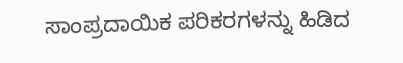ಸಾಂಪ್ರದಾಯಿಕ ಪರಿಕರಗಳನ್ನು ಹಿಡಿದ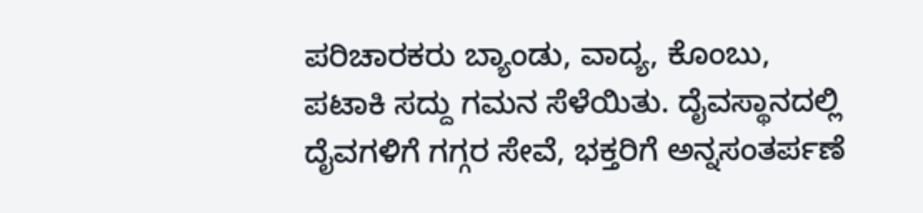ಪರಿಚಾರಕರು ಬ್ಯಾಂಡು, ವಾದ್ಯ, ಕೊಂಬು, ಪಟಾಕಿ ಸದ್ದು ಗಮನ ಸೆಳೆಯಿತು. ದೈವಸ್ಥಾನದಲ್ಲಿ ದೈವಗಳಿಗೆ ಗಗ್ಗರ ಸೇವೆ, ಭಕ್ತರಿಗೆ ಅನ್ನಸಂತರ್ಪಣೆ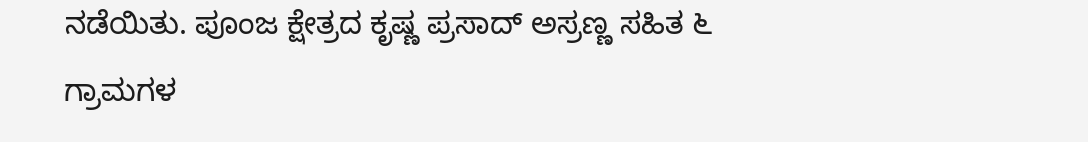ನಡೆಯಿತು. ಪೂಂಜ ಕ್ಷೇತ್ರದ ಕೃಷ್ಣ ಪ್ರಸಾದ್ ಅಸ್ರಣ್ಣ ಸಹಿತ ೬ ಗ್ರಾಮಗಳ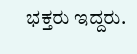ಭಕ್ತರು ಇದ್ದರು.